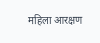महिला आरक्षण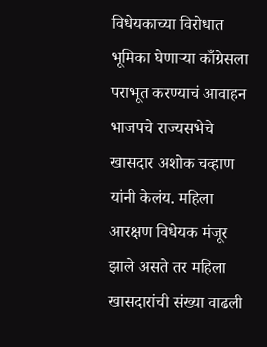विधेयकाच्या विरोधात भूमिका घेणाऱ्या काँग्रेसला पराभूत करण्याचं आवाहन भाजपचे राज्यसभेचे खासदार अशोक चव्हाण यांनी केलंय. महिला आरक्षण विधेयक मंजूर झाले असते तर महिला खासदारांची संख्या वाढली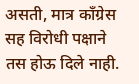असती, मात्र काँग्रेस सह विरोधी पक्षाने तस होऊ दिले नाही.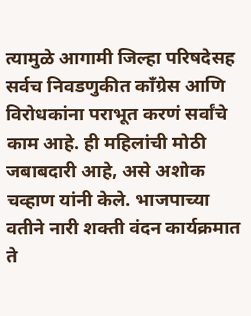त्यामुळे आगामी जिल्हा परिषदेसह सर्वच निवडणुकीत काँग्रेस आणि विरोधकांना पराभूत करणं सर्वांचे काम आहे. ही महिलांची मोठी जबाबदारी आहे, असे अशोक चव्हाण यांनी केले. भाजपाच्या वतीने नारी शक्ती वंदन कार्यक्रमात ते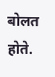बोलत होते.